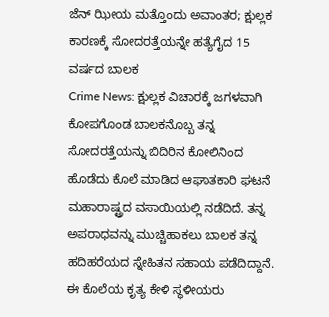ಜೆನ್ ಝೀಯ ಮತ್ತೊಂದು ಅವಾಂತರ; ಕ್ಷುಲ್ಲಕ ಕಾರಣಕ್ಕೆ ಸೋದರತ್ತೆಯನ್ನೇ ಹತ್ಯೆಗೈದ 15 ವರ್ಷದ ಬಾಲಕ
Crime News: ಕ್ಷುಲ್ಲಕ ವಿಚಾರಕ್ಕೆ ಜಗಳವಾಗಿ ಕೋಪಗೊಂಡ ಬಾಲಕನೊಬ್ಬ ತನ್ನ ಸೋದರತ್ತೆಯನ್ನು ಬಿದಿರಿನ ಕೋಲಿನಿಂದ ಹೊಡೆದು ಕೊಲೆ ಮಾಡಿದ ಆಘಾತಕಾರಿ ಘಟನೆ ಮಹಾರಾಷ್ಟ್ರದ ವಸಾಯಿಯಲ್ಲಿ ನಡೆದಿದೆ. ತನ್ನ ಅಪರಾಧವನ್ನು ಮುಚ್ಚಿಹಾಕಲು ಬಾಲಕ ತನ್ನ ಹದಿಹರೆಯದ ಸ್ನೇಹಿತನ ಸಹಾಯ ಪಡೆದಿದ್ದಾನೆ. ಈ ಕೊಲೆಯ ಕೃತ್ಯ ಕೇಳಿ ಸ್ಥಳೀಯರು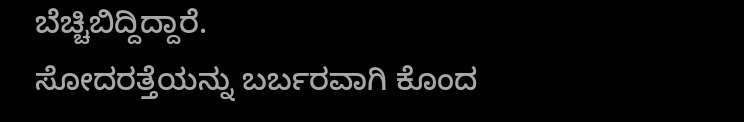ಬೆಚ್ಚಿಬಿದ್ದಿದ್ದಾರೆ.
ಸೋದರತ್ತೆಯನ್ನು ಬರ್ಬರವಾಗಿ ಕೊಂದ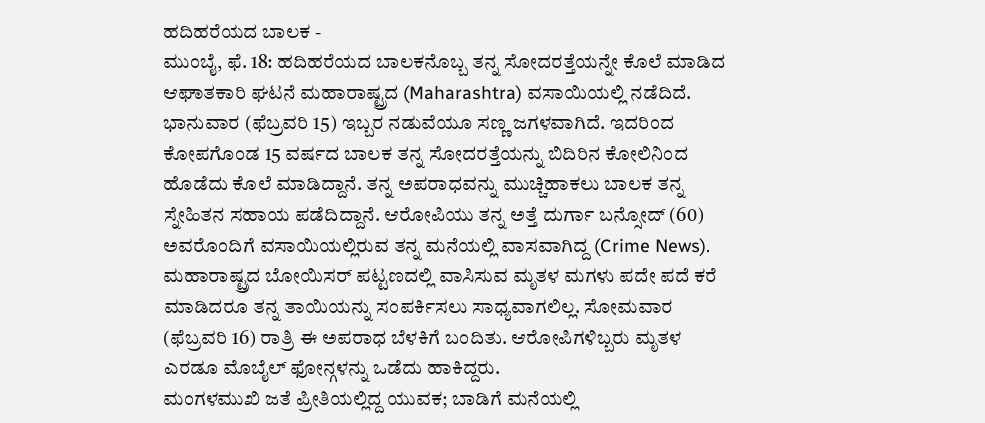ಹದಿಹರೆಯದ ಬಾಲಕ -
ಮುಂಬೈ, ಫೆ. 18: ಹದಿಹರೆಯದ ಬಾಲಕನೊಬ್ಬ ತನ್ನ ಸೋದರತ್ತೆಯನ್ನೇ ಕೊಲೆ ಮಾಡಿದ ಆಘಾತಕಾರಿ ಘಟನೆ ಮಹಾರಾಷ್ಟ್ರದ (Maharashtra) ವಸಾಯಿಯಲ್ಲಿ ನಡೆದಿದೆ. ಭಾನುವಾರ (ಫೆಬ್ರವರಿ 15) ಇಬ್ಬರ ನಡುವೆಯೂ ಸಣ್ಣ ಜಗಳವಾಗಿದೆ. ಇದರಿಂದ ಕೋಪಗೊಂಡ 15 ವರ್ಷದ ಬಾಲಕ ತನ್ನ ಸೋದರತ್ತೆಯನ್ನು ಬಿದಿರಿನ ಕೋಲಿನಿಂದ ಹೊಡೆದು ಕೊಲೆ ಮಾಡಿದ್ದಾನೆ. ತನ್ನ ಅಪರಾಧವನ್ನು ಮುಚ್ಚಿಹಾಕಲು ಬಾಲಕ ತನ್ನ ಸ್ನೇಹಿತನ ಸಹಾಯ ಪಡೆದಿದ್ದಾನೆ. ಆರೋಪಿಯು ತನ್ನ ಅತ್ತೆ ದುರ್ಗಾ ಬನ್ಸೋದ್ (60) ಅವರೊಂದಿಗೆ ವಸಾಯಿಯಲ್ಲಿರುವ ತನ್ನ ಮನೆಯಲ್ಲಿ ವಾಸವಾಗಿದ್ದ (Crime News).
ಮಹಾರಾಷ್ಟ್ರದ ಬೋಯಿಸರ್ ಪಟ್ಟಣದಲ್ಲಿ ವಾಸಿಸುವ ಮೃತಳ ಮಗಳು ಪದೇ ಪದೆ ಕರೆ ಮಾಡಿದರೂ ತನ್ನ ತಾಯಿಯನ್ನು ಸಂಪರ್ಕಿಸಲು ಸಾಧ್ಯವಾಗಲಿಲ್ಲ. ಸೋಮವಾರ (ಫೆಬ್ರವರಿ 16) ರಾತ್ರಿ ಈ ಅಪರಾಧ ಬೆಳಕಿಗೆ ಬಂದಿತು. ಆರೋಪಿಗಳಿಬ್ಬರು ಮೃತಳ ಎರಡೂ ಮೊಬೈಲ್ ಫೋನ್ಗಳನ್ನು ಒಡೆದು ಹಾಕಿದ್ದರು.
ಮಂಗಳಮುಖಿ ಜತೆ ಪ್ರೀತಿಯಲ್ಲಿದ್ದ ಯುವಕ; ಬಾಡಿಗೆ ಮನೆಯಲ್ಲಿ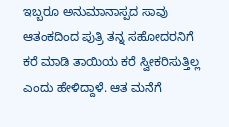ಇಬ್ಬರೂ ಅನುಮಾನಾಸ್ಪದ ಸಾವು
ಆತಂಕದಿಂದ ಪುತ್ರಿ ತನ್ನ ಸಹೋದರನಿಗೆ ಕರೆ ಮಾಡಿ ತಾಯಿಯ ಕರೆ ಸ್ವೀಕರಿಸುತ್ತಿಲ್ಲ ಎಂದು ಹೇಳಿದ್ದಾಳೆ. ಆತ ಮನೆಗೆ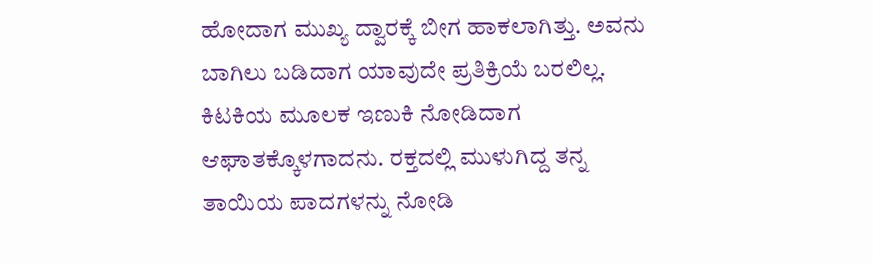ಹೋದಾಗ ಮುಖ್ಯ ದ್ವಾರಕ್ಕೆ ಬೀಗ ಹಾಕಲಾಗಿತ್ತು. ಅವನು ಬಾಗಿಲು ಬಡಿದಾಗ ಯಾವುದೇ ಪ್ರತಿಕ್ರಿಯೆ ಬರಲಿಲ್ಲ. ಕಿಟಕಿಯ ಮೂಲಕ ಇಣುಕಿ ನೋಡಿದಾಗ ಆಘಾತಕ್ಕೊಳಗಾದನು. ರಕ್ತದಲ್ಲಿ ಮುಳುಗಿದ್ದ ತನ್ನ ತಾಯಿಯ ಪಾದಗಳನ್ನು ನೋಡಿ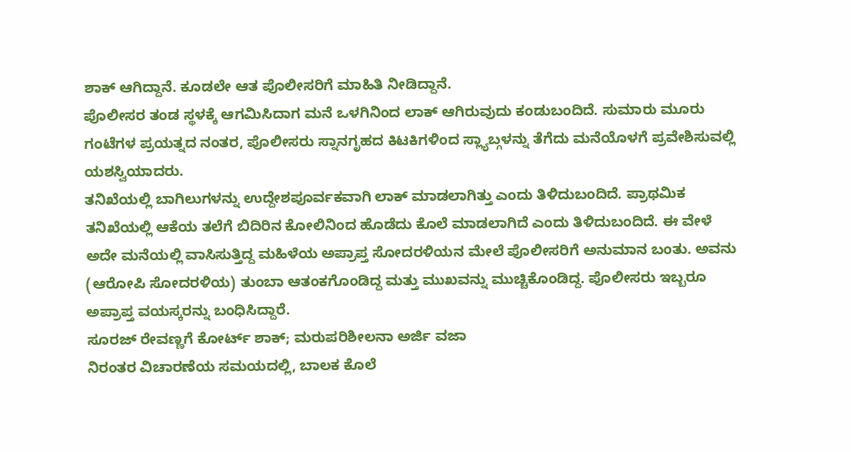ಶಾಕ್ ಆಗಿದ್ದಾನೆ. ಕೂಡಲೇ ಆತ ಪೊಲೀಸರಿಗೆ ಮಾಹಿತಿ ನೀಡಿದ್ದಾನೆ.
ಪೊಲೀಸರ ತಂಡ ಸ್ಥಳಕ್ಕೆ ಆಗಮಿಸಿದಾಗ ಮನೆ ಒಳಗಿನಿಂದ ಲಾಕ್ ಆಗಿರುವುದು ಕಂಡುಬಂದಿದೆ. ಸುಮಾರು ಮೂರು ಗಂಟೆಗಳ ಪ್ರಯತ್ನದ ನಂತರ, ಪೊಲೀಸರು ಸ್ನಾನಗೃಹದ ಕಿಟಕಿಗಳಿಂದ ಸ್ಲ್ಯಾಬ್ಗಳನ್ನು ತೆಗೆದು ಮನೆಯೊಳಗೆ ಪ್ರವೇಶಿಸುವಲ್ಲಿ ಯಶಸ್ವಿಯಾದರು.
ತನಿಖೆಯಲ್ಲಿ ಬಾಗಿಲುಗಳನ್ನು ಉದ್ದೇಶಪೂರ್ವಕವಾಗಿ ಲಾಕ್ ಮಾಡಲಾಗಿತ್ತು ಎಂದು ತಿಳಿದುಬಂದಿದೆ. ಪ್ರಾಥಮಿಕ ತನಿಖೆಯಲ್ಲಿ ಆಕೆಯ ತಲೆಗೆ ಬಿದಿರಿನ ಕೋಲಿನಿಂದ ಹೊಡೆದು ಕೊಲೆ ಮಾಡಲಾಗಿದೆ ಎಂದು ತಿಳಿದುಬಂದಿದೆ. ಈ ವೇಳೆ ಅದೇ ಮನೆಯಲ್ಲಿ ವಾಸಿಸುತ್ತಿದ್ದ ಮಹಿಳೆಯ ಅಪ್ರಾಪ್ತ ಸೋದರಳಿಯನ ಮೇಲೆ ಪೊಲೀಸರಿಗೆ ಅನುಮಾನ ಬಂತು. ಅವನು (ಆರೋಪಿ ಸೋದರಳಿಯ) ತುಂಬಾ ಆತಂಕಗೊಂಡಿದ್ದ ಮತ್ತು ಮುಖವನ್ನು ಮುಚ್ಚಿಕೊಂಡಿದ್ದ. ಪೊಲೀಸರು ಇಬ್ಬರೂ ಅಪ್ರಾಪ್ತ ವಯಸ್ಕರನ್ನು ಬಂಧಿಸಿದ್ದಾರೆ.
ಸೂರಜ್ ರೇವಣ್ಣಗೆ ಕೋರ್ಟ್ ಶಾಕ್; ಮರುಪರಿಶೀಲನಾ ಅರ್ಜಿ ವಜಾ
ನಿರಂತರ ವಿಚಾರಣೆಯ ಸಮಯದಲ್ಲಿ, ಬಾಲಕ ಕೊಲೆ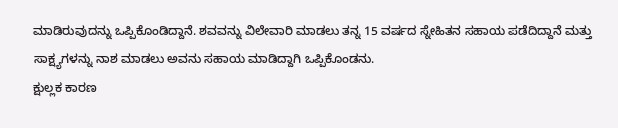ಮಾಡಿರುವುದನ್ನು ಒಪ್ಪಿಕೊಂಡಿದ್ದಾನೆ. ಶವವನ್ನು ವಿಲೇವಾರಿ ಮಾಡಲು ತನ್ನ 15 ವರ್ಷದ ಸ್ನೇಹಿತನ ಸಹಾಯ ಪಡೆದಿದ್ದಾನೆ ಮತ್ತು ಸಾಕ್ಷ್ಯಗಳನ್ನು ನಾಶ ಮಾಡಲು ಅವನು ಸಹಾಯ ಮಾಡಿದ್ದಾಗಿ ಒಪ್ಪಿಕೊಂಡನು.
ಕ್ಷುಲ್ಲಕ ಕಾರಣ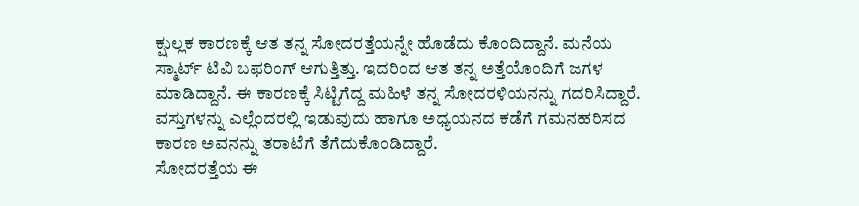ಕ್ಷುಲ್ಲಕ ಕಾರಣಕ್ಕೆ ಆತ ತನ್ನ ಸೋದರತ್ತೆಯನ್ನೇ ಹೊಡೆದು ಕೊಂದಿದ್ದಾನೆ. ಮನೆಯ ಸ್ಮಾರ್ಟ್ ಟಿವಿ ಬಫರಿಂಗ್ ಆಗುತ್ತಿತ್ತು. ಇದರಿಂದ ಆತ ತನ್ನ ಅತ್ತೆಯೊಂದಿಗೆ ಜಗಳ ಮಾಡಿದ್ದಾನೆ. ಈ ಕಾರಣಕ್ಕೆ ಸಿಟ್ಟಿಗೆದ್ದ ಮಹಿಳೆ ತನ್ನ ಸೋದರಳಿಯನನ್ನು ಗದರಿಸಿದ್ದಾರೆ. ವಸ್ತುಗಳನ್ನು ಎಲ್ಲೆಂದರಲ್ಲಿ ಇಡುವುದು ಹಾಗೂ ಅಧ್ಯಯನದ ಕಡೆಗೆ ಗಮನಹರಿಸದ ಕಾರಣ ಅವನನ್ನು ತರಾಟೆಗೆ ತೆಗೆದುಕೊಂಡಿದ್ದಾರೆ.
ಸೋದರತ್ತೆಯ ಈ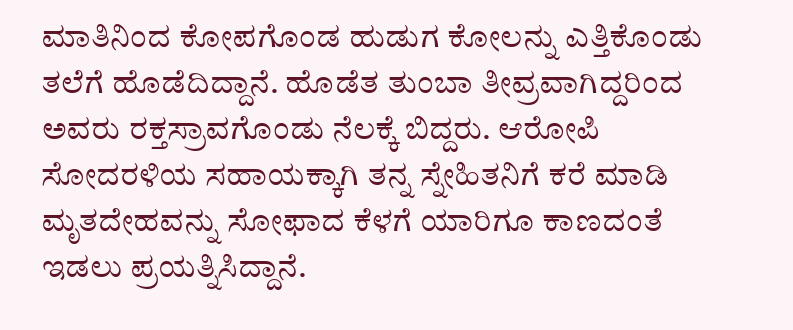ಮಾತಿನಿಂದ ಕೋಪಗೊಂಡ ಹುಡುಗ ಕೋಲನ್ನು ಎತ್ತಿಕೊಂಡು ತಲೆಗೆ ಹೊಡೆದಿದ್ದಾನೆ. ಹೊಡೆತ ತುಂಬಾ ತೀವ್ರವಾಗಿದ್ದರಿಂದ ಅವರು ರಕ್ತಸ್ರಾವಗೊಂಡು ನೆಲಕ್ಕೆ ಬಿದ್ದರು. ಆರೋಪಿ ಸೋದರಳಿಯ ಸಹಾಯಕ್ಕಾಗಿ ತನ್ನ ಸ್ನೇಹಿತನಿಗೆ ಕರೆ ಮಾಡಿ ಮೃತದೇಹವನ್ನು ಸೋಫಾದ ಕೆಳಗೆ ಯಾರಿಗೂ ಕಾಣದಂತೆ ಇಡಲು ಪ್ರಯತ್ನಿಸಿದ್ದಾನೆ.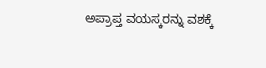ಅಪ್ರಾಪ್ತ ವಯಸ್ಕರನ್ನು ವಶಕ್ಕೆ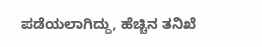ಪಡೆಯಲಾಗಿದ್ದು, ಹೆಚ್ಚಿನ ತನಿಖೆ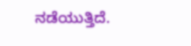ನಡೆಯುತ್ತಿದೆ.